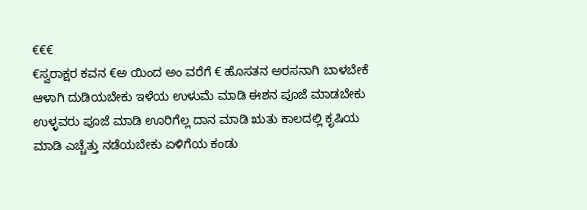€€€
€ಸ್ವರಾಕ್ಷರ ಕವನ €ಅ ಯಿಂದ ಅಂ ವರೆಗೆ € ಹೊಸತನ ಅರಸನಾಗಿ ಬಾಳಬೇಕೆ ಆಳಾಗಿ ದುಡಿಯಬೇಕು ಇಳೆಯ ಉಳುಮೆ ಮಾಡಿ ಈಶನ ಪೂಜೆ ಮಾಡಬೇಕು ಉಳ್ಳವರು ಪೂಜೆ ಮಾಡಿ ಊರಿಗೆಲ್ಲ ದಾನ ಮಾಡಿ ಋತು ಕಾಲದಲ್ಲಿ ಕೃಷಿಯ ಮಾಡಿ ಎಚ್ಚೆತ್ತು ನಡೆಯಬೇಕು ಏಳಿಗೆಯ ಕಂಡು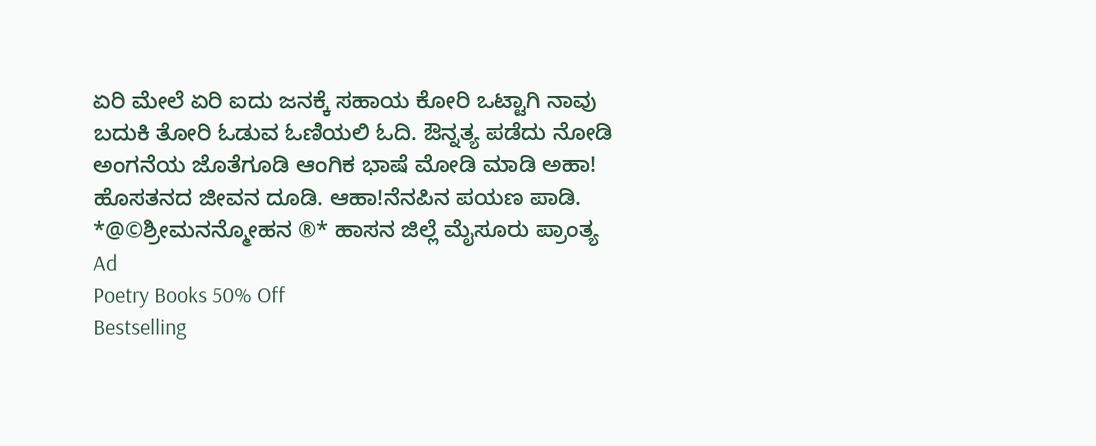ಏರಿ ಮೇಲೆ ಏರಿ ಐದು ಜನಕ್ಕೆ ಸಹಾಯ ಕೋರಿ ಒಟ್ಟಾಗಿ ನಾವು ಬದುಕಿ ತೋರಿ ಓಡುವ ಓಣಿಯಲಿ ಓದಿ. ಔನ್ನತ್ಯ ಪಡೆದು ನೋಡಿ ಅಂಗನೆಯ ಜೊತೆಗೂಡಿ ಆಂಗಿಕ ಭಾಷೆ ಮೋಡಿ ಮಾಡಿ ಅಹಾ! ಹೊಸತನದ ಜೀವನ ದೂಡಿ. ಆಹಾ!ನೆನಪಿನ ಪಯಣ ಪಾಡಿ. *@©ಶ್ರೀಮನನ್ಮೋಹನ ®* ಹಾಸನ ಜಿಲ್ಲೆ ಮೈಸೂರು ಪ್ರಾಂತ್ಯ
Ad
Poetry Books 50% Off
Bestselling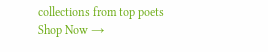collections from top poets
Shop Now →